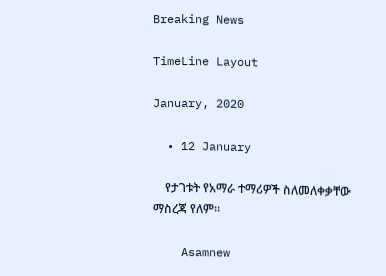Breaking News

TimeLine Layout

January, 2020

  • 12 January

    የታገቱት የአማራ ተማሪዎች ስለመለቀቃቸው ማስረጃ የለም።

    Asamnew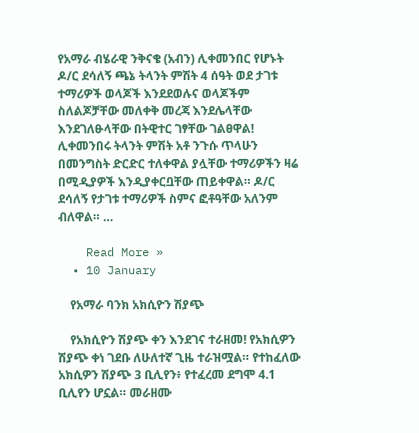የአማራ ብሄራዊ ንቅናቄ (አብን) ሊቀመንበር የሆኑት ዶ/ር ደሳለኝ ጫኔ ትላንት ምሽት 4 ሰዓት ወደ ታገቱ ተማሪዎች ወላጆች እንደደወሉና ወላጆችም ስለልጆቻቸው መለቀቅ መረጃ እንደሌላቸው እንደገለፁላቸው በትዊተር ገፃቸው ገልፀዋል! ሊቀመንበሩ ትላንት ምሽት አቶ ንጉሱ ጥላሁን በመንግስት ድርድር ተለቀዋል ያሏቸው ተማሪዎችን ዛሬ በሚዲያዎች እንዲያቀርቧቸው ጠይቀዋል። ዶ/ር ደሳለኝ የታገቱ ተማሪዎች ስምና ፎቶዓቸው አለንም ብለዋል። …

    Read More »
  • 10 January

    የአማራ ባንክ አክሲዮን ሽያጭ

    የአክሲዮን ሽያጭ ቀን እንደገና ተራዘመ! የአክሲዎን ሽያጭ ቀነ ገደቡ ለሁለተኛ ጊዜ ተራዝሟል። የተከፈለው አክሲዎን ሽያጭ 3 ቢሊየን፥ የተፈረመ ደግሞ 4.1 ቢሊየን ሆኗል። መራዘሙ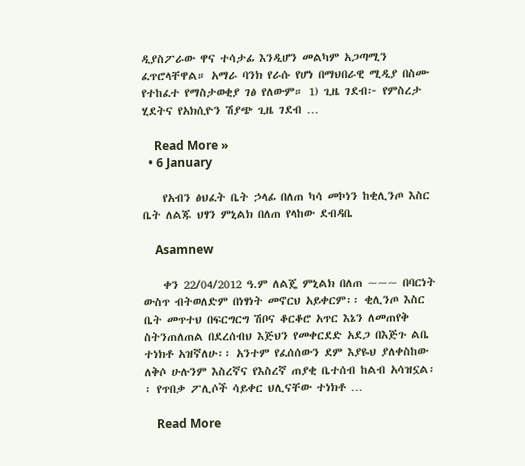ዲያስፖራው ዋና ተሳታፊ እንዲሆን መልካም አጋጣሚን ፈጥሮላቸዋል። አማራ ባንክ የራሱ የሆነ በማህበራዊ ሚዲያ በስሙ የተከፈተ የማስታወቂያ ገፅ የለውም። 1) ጊዜ ገደብ፦ የምስረታ ሂደትና የአክሲዮን ሽያጭ ጊዜ ገደብ …

    Read More »
  • 6 January

    የአብን ፅህፈት ቤት ኃላፊ በለጠ ካሳ መኮነን ከቂሊንጦ እስር ቤት ለልጁ ህፃን ምኒልክ በለጠ የላከው ደብዳቤ

    Asamnew

    ቀን 22/04/2012 ዓ.ም ለልጄ ምኒልክ በለጠ ~~~ በባርነት ውስጥ ብትወለድም በነፃነት መኖርህ አይቀርም፡፡ ቂሊንጦ እስር ቤት መጥተህ በፍርግርግ ሽቦና ቆርቆሮ አጥር እኔን ለመጠየቅ ስትንጠለጠል በደረሰብህ እጅህን የመቀርደድ አደጋ በእጅጉ ልቤ ተነክቶ አዝኛለሁ፡፡ አንተም የፈሰሰውን ደም እያዬህ ያለቀስከው ለቅሶ ሁሉንም እስረኛና የእስረኛ ጠያቂ ቤተሰብ ከልብ አሳዝኗል፡፡ የጥበቃ ፖሊሶች ሳይቀር ህሊናቸው ተነክቶ …

    Read More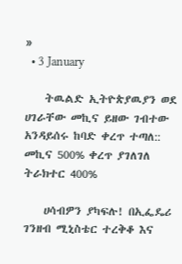»
  • 3 January

    ትዉልድ ኢትዮጵያዉያን ወደ ሀገራቸው መኪና ይዘው ገብተው አንዳይሰሩ ከባድ ቀረጥ ተጣለ:: መኪና 500% ቀረጥ ያገለገለ ትራክተር 400%

    ሀሳብዎን ያካፍሉ! በኢፌዴሪ ገንዘብ ሚኒስቴር ተረቅቆ እና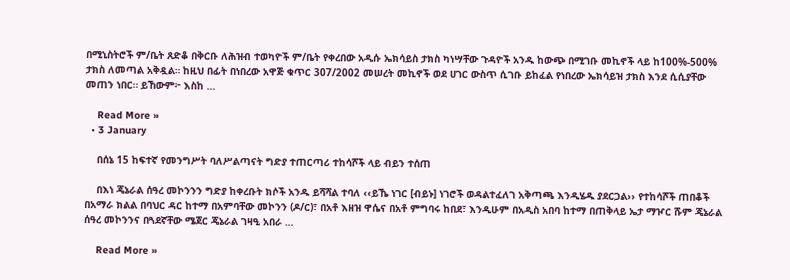በሚኒስትሮች ም/ቤት ጸድቆ በቅርቡ ለሕዝብ ተወካዮች ም/ቤት የቀረበው አዲሱ ኤክሳይስ ታክስ ካነሣቸው ጉዳዮች አንዱ ከውጭ በሚገቡ መኪኖች ላይ ከ100%-500% ታክስ ለመጣል አቅዷል። ከዚህ በፊት በነበረው አዋጅ ቁጥር 307/2002 መሠረት መኪኖች ወደ ሀገር ውስጥ ሲገቡ ይከፈል የነበረው ኤክሳይዝ ታክስ እንደ ሲሲያቸው መጠን ነበር። ይኸውም፦ እስከ …

    Read More »
  • 3 January

    በሰኔ 15 ከፍተኛ የመንግሥት ባለሥልጣናት ግድያ ተጠርጣሪ ተከሳሾች ላይ ብይን ተሰጠ

    በእነ ጄኔራል ሰዓረ መኮንንን ግድያ ከቀረቡት ክሶች አንዱ ይሻሻል ተባለ ‹‹ይኼ ነገር [ብይኑ] ነገሮች ወዳልተፈለገ አቅጣጫ እንዲሄዱ ያደርጋል›› የተከሳሾች ጠበቆች በአማራ ክልል በባህር ዳር ከተማ በአምባቸው መኮንን (ዶ/ር)፣ በአቶ እዘዝ ዋሴና በአቶ ምግባሩ ከበደ፣ እንዲሁም በአዲስ አበባ ከተማ በጠቅላይ ኤታ ማዦር ሹም ጄኔራል ሰዓረ መኮንንና በጓደኛቸው ሜጀር ጄኔራል ገዛዒ አበራ …

    Read More »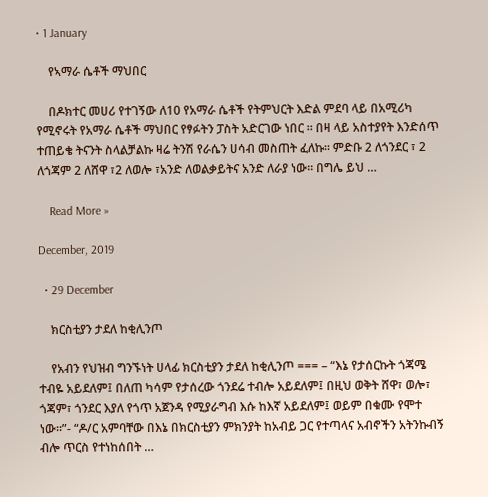• 1 January

    የኣማራ ሴቶች ማህበር

    በዶክተር መሀሪ የተገኝው ለ10 የአማራ ሴቶች የትምህርት እድል ምደባ ላይ በአሚሪካ የሚኖሩት የአማራ ሴቶች ማህበር የፃፉትን ፓስት አድርገው ነበር ። በዛ ላይ አስተያየት እንድሰጥ ተጠይቄ ትናንት ስላልቻልኩ ዛሬ ትንሽ የራሴን ሀሳብ መስጠት ፈለኩ። ምድቡ 2 ለጎንደር ፣ 2 ለጎጃም 2 ለሸዋ ፣2 ለወሎ ፣አንድ ለወልቃይትና አንድ ለራያ ነው። በግሌ ይህ …

    Read More »

December, 2019

  • 29 December

    ክርስቲያን ታደለ ከቂሊንጦ

    የአብን የህዝብ ግንኙነት ሀላፊ ክርስቲያን ታደለ ከቂሊንጦ === – “እኔ የታሰርኩት ጎጃሜ ተብዬ አይደለም፤ በለጠ ካሳም የታሰረው ጎንደሬ ተብሎ አይደለም፤ በዚህ ወቅት ሸዋ፣ ወሎ፣ ጎጃም፣ ጎንደር እያለ የጎጥ አጀንዳ የሚያራግብ እሱ ከእኛ አይደለም፤ ወይም በቁሙ የሞተ ነው።”- “ዶ/ር አምባቸው በእኔ በክርስቲያን ምክንያት ከአብይ ጋር የተጣላና አብኖችን አትንኩብኝ ብሎ ጥርስ የተነከሰበት …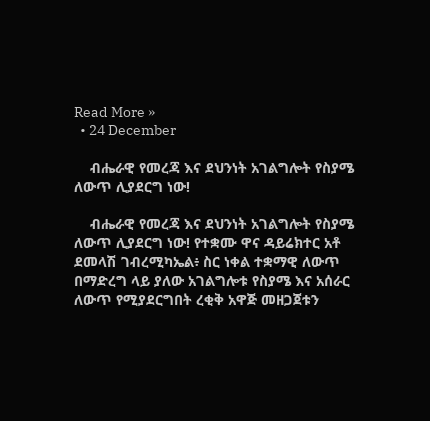Read More »
  • 24 December

    ብሔራዊ የመረጃ እና ደህንነት አገልግሎት የስያሜ ለውጥ ሊያደርግ ነው!

    ብሔራዊ የመረጃ እና ደህንነት አገልግሎት የስያሜ ለውጥ ሊያደርግ ነው! የተቋሙ ዋና ዳይሬክተር አቶ ደመላሽ ገብረሚካኤል፥ ስር ነቀል ተቋማዊ ለውጥ በማድረግ ላይ ያለው አገልግሎቱ የስያሜ እና አሰራር ለውጥ የሚያደርግበት ረቂቅ አዋጅ መዘጋጀቱን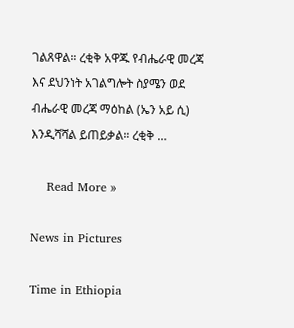ገልጸዋል። ረቂቅ አዋጁ የብሔራዊ መረጃ እና ደህንነት አገልግሎት ስያሜን ወደ ብሔራዊ መረጃ ማዕከል (ኤን አይ ሲ) እንዲሻሻል ይጠይቃል። ረቂቅ …

    Read More »

News in Pictures

Time in Ethiopia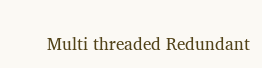Multi threaded Redundant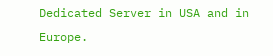Dedicated Server in USA and in Europe.